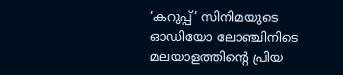‘കറുപ്പ്’ സിനിമയുടെ ഓഡിയോ ലോഞ്ചിനിടെ മലയാളത്തിന്റെ പ്രിയ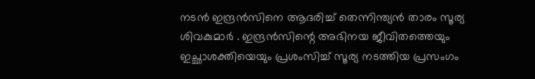നടൻ ഇന്ദ്രൻസിനെ ആദരിച്ച് തെന്നിന്ത്യൻ താരം സൂര്യ ശിവകുമാർ . ഇന്ദ്രൻസിന്റെ അഭിനയ ജീവിതത്തെയും ഇച്ഛാശക്തിയെയും പ്രശംസിച്ച് സൂര്യ നടത്തിയ പ്രസംഗം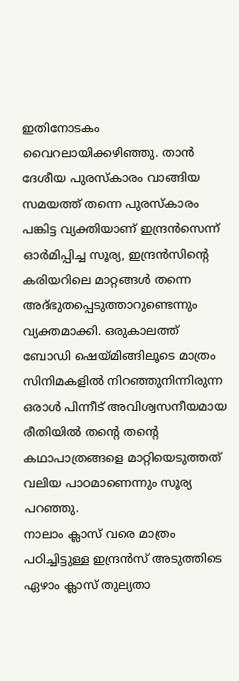ഇതിനോടകം വൈറലായിക്കഴിഞ്ഞു. താൻ ദേശീയ പുരസ്കാരം വാങ്ങിയ സമയത്ത് തന്നെ പുരസ്കാരം പങ്കിട്ട വ്യക്തിയാണ് ഇന്ദ്രൻസെന്ന് ഓർമിപ്പിച്ച സൂര്യ, ഇന്ദ്രൻസിന്റെ കരിയറിലെ മാറ്റങ്ങൾ തന്നെ അദ്ഭുതപ്പെടുത്താറുണ്ടെന്നും വ്യക്തമാക്കി. ഒരുകാലത്ത് ബോഡി ഷെയ്മിങ്ങിലൂടെ മാത്രം സിനിമകളിൽ നിറഞ്ഞുനിന്നിരുന്ന ഒരാൾ പിന്നീട് അവിശ്വസനീയമായ രീതിയിൽ തന്റെ തന്റെ കഥാപാത്രങ്ങളെ മാറ്റിയെടുത്തത് വലിയ പാഠമാണെന്നും സൂര്യ പറഞ്ഞു.
നാലാം ക്ലാസ് വരെ മാത്രം പഠിച്ചിട്ടുള്ള ഇന്ദ്രൻസ് അടുത്തിടെ ഏഴാം ക്ലാസ് തുല്യതാ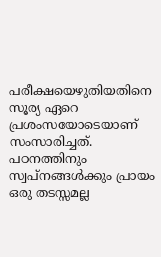പരീക്ഷയെഴുതിയതിനെ സൂര്യ ഏറെ പ്രശംസയോടെയാണ് സംസാരിച്ചത്. പഠനത്തിനും സ്വപ്നങ്ങൾക്കും പ്രായം ഒരു തടസ്സമല്ല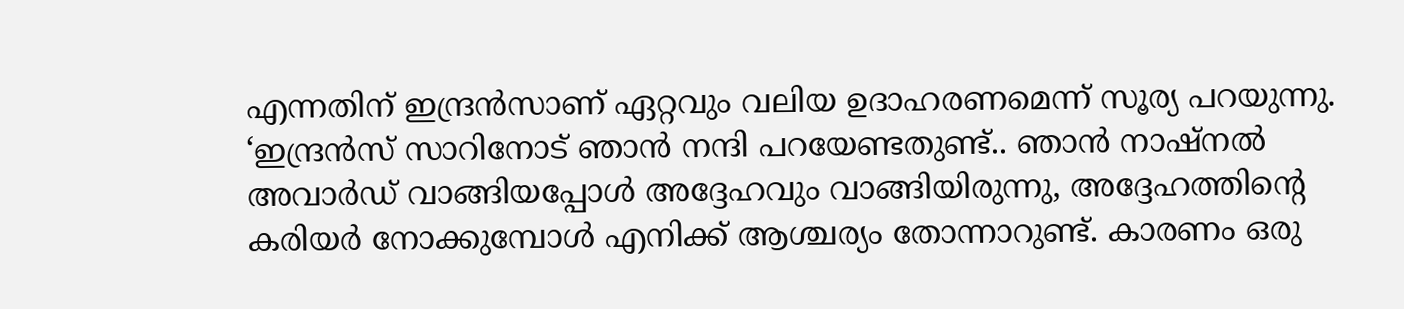എന്നതിന് ഇന്ദ്രൻസാണ് ഏറ്റവും വലിയ ഉദാഹരണമെന്ന് സൂര്യ പറയുന്നു.
‘ഇന്ദ്രൻസ് സാറിനോട് ഞാൻ നന്ദി പറയേണ്ടതുണ്ട്.. ഞാൻ നാഷ്നൽ അവാർഡ് വാങ്ങിയപ്പോൾ അദ്ദേഹവും വാങ്ങിയിരുന്നു, അദ്ദേഹത്തിന്റെ കരിയർ നോക്കുമ്പോൾ എനിക്ക് ആശ്ചര്യം തോന്നാറുണ്ട്. കാരണം ഒരു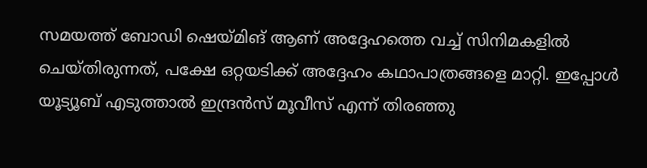സമയത്ത് ബോഡി ഷെയ്മിങ് ആണ് അദ്ദേഹത്തെ വച്ച് സിനിമകളിൽ ചെയ്തിരുന്നത്, പക്ഷേ ഒറ്റയടിക്ക് അദ്ദേഹം കഥാപാത്രങ്ങളെ മാറ്റി. ഇപ്പോൾ യൂട്യൂബ് എടുത്താൽ ഇന്ദ്രൻസ് മൂവീസ് എന്ന് തിരഞ്ഞു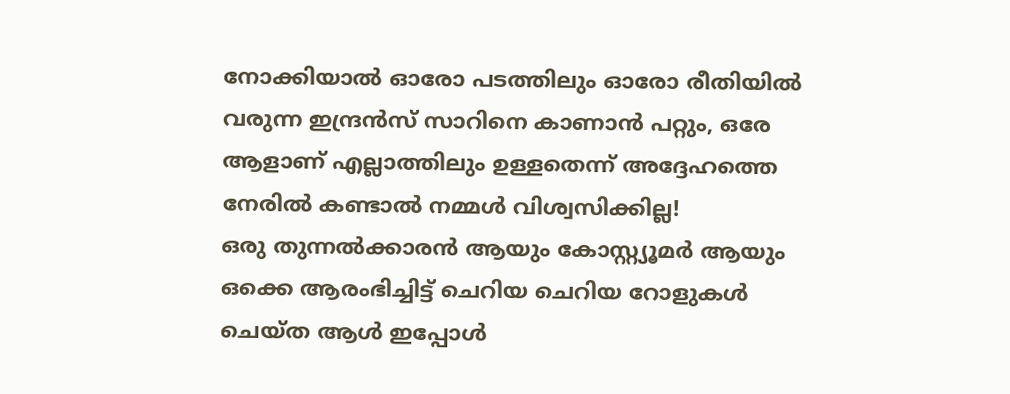നോക്കിയാൽ ഓരോ പടത്തിലും ഓരോ രീതിയിൽ വരുന്ന ഇന്ദ്രൻസ് സാറിനെ കാണാൻ പറ്റും, ഒരേ ആളാണ് എല്ലാത്തിലും ഉള്ളതെന്ന് അദ്ദേഹത്തെ നേരിൽ കണ്ടാൽ നമ്മൾ വിശ്വസിക്കില്ല!
ഒരു തുന്നൽക്കാരൻ ആയും കോസ്റ്റ്യൂമർ ആയും ഒക്കെ ആരംഭിച്ചിട്ട് ചെറിയ ചെറിയ റോളുകൾ ചെയ്ത ആൾ ഇപ്പോൾ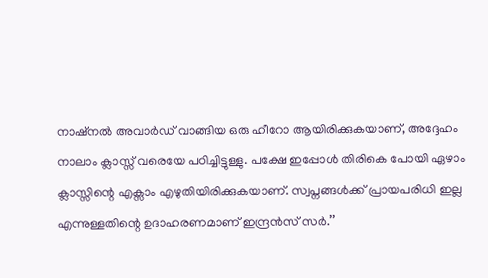നാഷ്നൽ അവാർഡ് വാങ്ങിയ ഒരു ഹീറോ ആയിരിക്കുകയാണ്, അദ്ദേഹം നാലാം ക്ലാസ്സ് വരെയേ പഠിച്ചിട്ടുള്ളു. പക്ഷേ ഇപ്പോൾ തിരികെ പോയി ഏഴാം ക്ലാസ്സിന്റെ എക്സാം എഴുതിയിരിക്കുകയാണ്. സ്വപ്നങ്ങൾക്ക് പ്രായപരിധി ഇല്ല എന്നുള്ളതിന്റെ ഉദാഹരണമാണ് ഇന്ദ്രൻസ് സർ.’’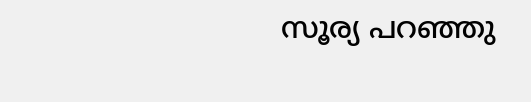സൂര്യ പറഞ്ഞു